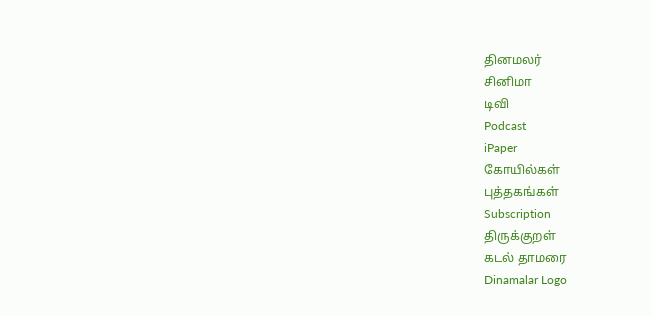தினமலர்
சினிமா
டிவி
Podcast
iPaper
கோயில்கள்
புத்தகங்கள்
Subscription
திருக்குறள்
கடல் தாமரை
Dinamalar Logo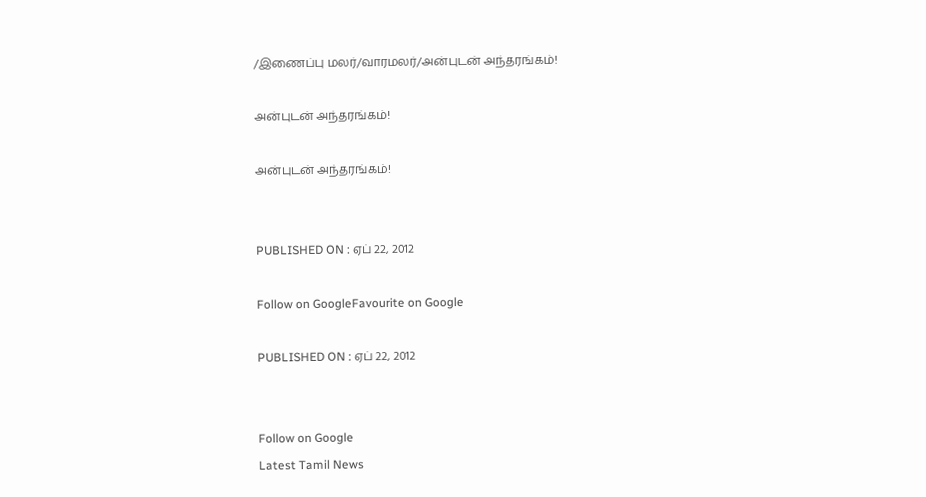/இணைப்பு மலர்/வாரமலர்/அன்புடன் அந்தரங்கம்!

அன்புடன் அந்தரங்கம்!

அன்புடன் அந்தரங்கம்!


PUBLISHED ON : ஏப் 22, 2012

Follow on GoogleFavourite on Google

PUBLISHED ON : ஏப் 22, 2012


Follow on Google
Latest Tamil News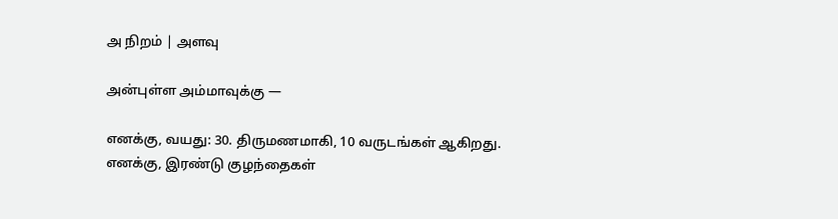அ நிறம் | அளவு

அன்புள்ள அம்மாவுக்கு —

எனக்கு, வயது: 30. திருமணமாகி, 10 வருடங்கள் ஆகிறது. எனக்கு, இரண்டு குழந்தைகள்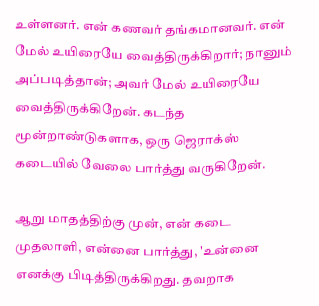உள்ளனர். என் கணவர் தங்கமானவர். என் மேல் உயிரையே வைத்திருக்கிறார்; நானும் அப்படித்தான்; அவர் மேல் உயிரையே வைத்திருக்கிறேன். கடந்த மூன்றாண்டுகளாக, ஒரு ஜெராக்ஸ் கடையில் வேலை பார்த்து வருகிறேன்.

ஆறு மாதத்திற்கு முன், என் கடை முதலாளி, என்னை பார்த்து, 'உன்னை எனக்கு பிடித்திருக்கிறது. தவறாக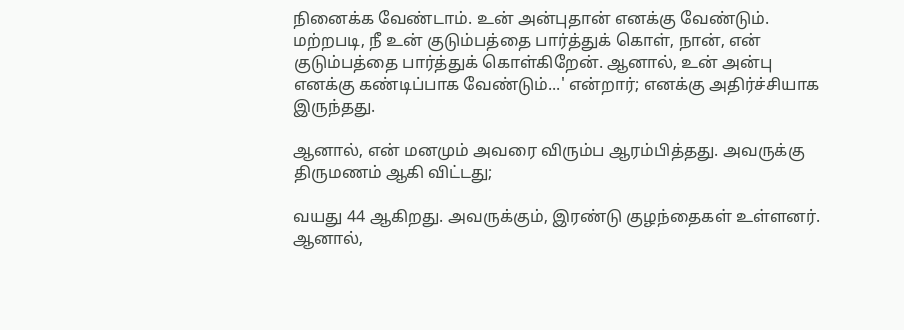நினைக்க வேண்டாம். உன் அன்புதான் எனக்கு வேண்டும். மற்றபடி, நீ உன் குடும்பத்தை பார்த்துக் கொள், நான், என் குடும்பத்தை பார்த்துக் கொள்கிறேன். ஆனால், உன் அன்பு எனக்கு கண்டிப்பாக வேண்டும்...' என்றார்; எனக்கு அதிர்ச்சியாக இருந்தது.

ஆனால், என் மனமும் அவரை விரும்ப ஆரம்பித்தது. அவருக்கு திருமணம் ஆகி விட்டது;

வயது 44 ஆகிறது. அவருக்கும், இரண்டு குழந்தைகள் உள்ளனர். ஆனால்,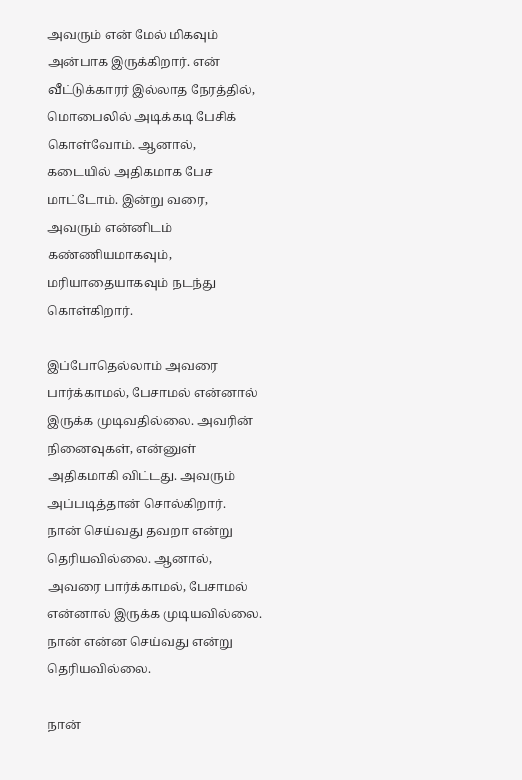அவரும் என் மேல் மிகவும் அன்பாக இருக்கிறார். என் வீட்டுக்காரர் இல்லாத நேரத்தில், மொபைலில் அடிக்கடி பேசிக் கொள்வோம். ஆனால், கடையில் அதிகமாக பேச மாட்டோம். இன்று வரை, அவரும் என்னிடம் கண்ணியமாகவும், மரியாதையாகவும் நடந்து கொள்கிறார்.

இப்போதெல்லாம் அவரை பார்க்காமல், பேசாமல் என்னால் இருக்க முடிவதில்லை. அவரின் நினைவுகள், என்னுள் அதிகமாகி விட்டது. அவரும் அப்படித்தான் சொல்கிறார். நான் செய்வது தவறா என்று தெரியவில்லை. ஆனால், அவரை பார்க்காமல், பேசாமல் என்னால் இருக்க முடியவில்லை. நான் என்ன செய்வது என்று தெரியவில்லை.

நான்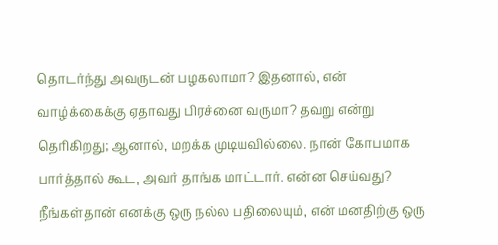தொடர்ந்து அவருடன் பழகலாமா? இதனால், என் வாழ்க்கைக்கு ஏதாவது பிரச்னை வருமா? தவறு என்று தெரிகிறது; ஆனால், மறக்க முடியவில்லை. நான் கோபமாக பார்த்தால் கூட, அவர் தாங்க மாட்டார். என்ன செய்வது? நீங்கள்தான் எனக்கு ஒரு நல்ல பதிலையும், என் மனதிற்கு ஒரு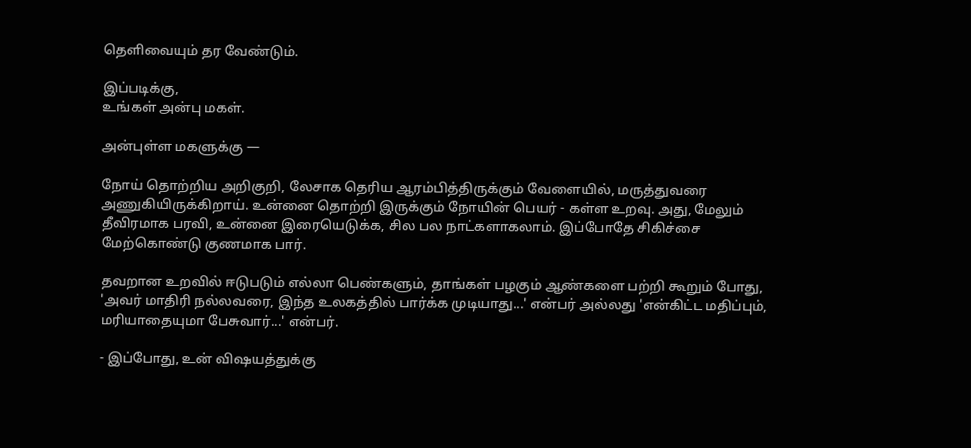தெளிவையும் தர வேண்டும்.

இப்படிக்கு,
உங்கள் அன்பு மகள்.

அன்புள்ள மகளுக்கு —

நோய் தொற்றிய அறிகுறி, லேசாக தெரிய ஆரம்பித்திருக்கும் வேளையில், மருத்துவரை அணுகியிருக்கிறாய். உன்னை தொற்றி இருக்கும் நோயின் பெயர் - கள்ள உறவு. அது, மேலும் தீவிரமாக பரவி, உன்னை இரையெடுக்க, சில பல நாட்களாகலாம். இப்போதே சிகிச்சை மேற்கொண்டு குணமாக பார்.

தவறான உறவில் ஈடுபடும் எல்லா பெண்களும், தாங்கள் பழகும் ஆண்களை பற்றி கூறும் போது, 'அவர் மாதிரி நல்லவரை, இந்த உலகத்தில் பார்க்க முடியாது...' என்பர் அல்லது 'என்கிட்ட மதிப்பும், மரியாதையுமா பேசுவார்...' என்பர்.

- இப்போது, உன் விஷயத்துக்கு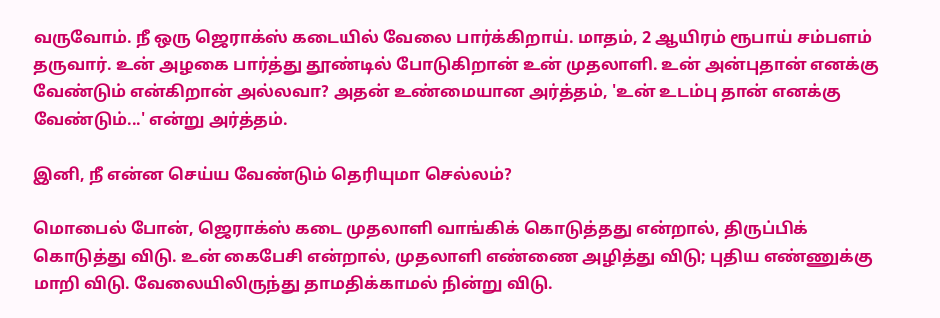வருவோம். நீ ஒரு ஜெராக்ஸ் கடையில் வேலை பார்க்கிறாய். மாதம், 2 ஆயிரம் ரூபாய் சம்பளம் தருவார். உன் அழகை பார்த்து தூண்டில் போடுகிறான் உன் முதலாளி. உன் அன்புதான் எனக்கு வேண்டும் என்கிறான் அல்லவா? அதன் உண்மையான அர்த்தம், 'உன் உடம்பு தான் எனக்கு வேண்டும்...' என்று அர்த்தம்.

இனி, நீ என்ன செய்ய வேண்டும் தெரியுமா செல்லம்?

மொபைல் போன், ஜெராக்ஸ் கடை முதலாளி வாங்கிக் கொடுத்தது என்றால், திருப்பிக் கொடுத்து விடு. உன் கைபேசி என்றால், முதலாளி எண்ணை அழித்து விடு; புதிய எண்ணுக்கு மாறி விடு. வேலையிலிருந்து தாமதிக்காமல் நின்று விடு.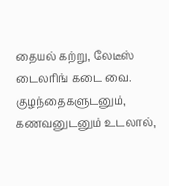தையல் கற்று, லேடீஸ் டைலரிங் கடை வை. குழந்தைகளுடனும், கணவனுடனும் உடலால்,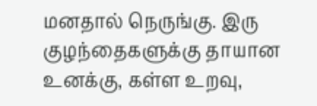மனதால் நெருங்கு. இரு குழந்தைகளுக்கு தாயான உனக்கு, கள்ள உறவு,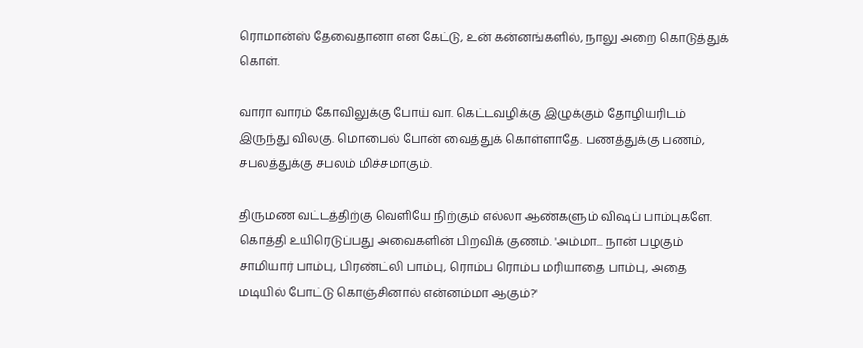ரொமான்ஸ் தேவைதானா என கேட்டு, உன் கன்னங்களில், நாலு அறை கொடுத்துக் கொள்.

வாரா வாரம் கோவிலுக்கு போய் வா. கெட்டவழிக்கு இழுக்கும் தோழியரிடம் இருந்து விலகு. மொபைல் போன் வைத்துக் கொள்ளாதே. பணத்துக்கு பணம், சபலத்துக்கு சபலம் மிச்சமாகும்.

திருமண வட்டத்திற்கு வெளியே நிற்கும் எல்லா ஆண்களும் விஷப் பாம்புகளே. கொத்தி உயிரெடுப்பது அவைகளின் பிறவிக் குணம். 'அம்மா... நான் பழகும் சாமியார் பாம்பு, பிரண்ட்லி பாம்பு, ரொம்ப ரொம்ப மரியாதை பாம்பு, அதை மடியில் போட்டு கொஞ்சினால் என்னம்மா ஆகும்?'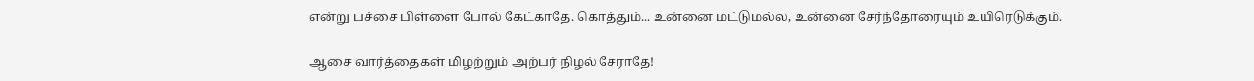என்று பச்சை பிள்ளை போல் கேட்காதே. கொத்தும்... உன்னை மட்டுமல்ல, உன்னை சேர்ந்தோரையும் உயிரெடுக்கும்.

ஆசை வார்த்தைகள் மிழற்றும் அற்பர் நிழல் சேராதே!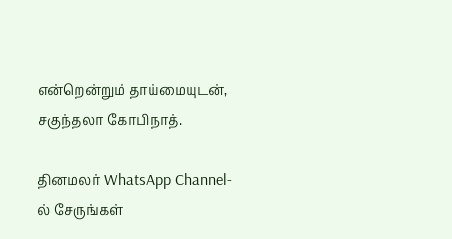என்றென்றும் தாய்மையுடன்,
சகுந்தலா கோபிநாத்.

தினமலர் WhatsApp Channel-ல் சேருங்கள்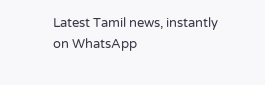Latest Tamil news, instantly on WhatsApp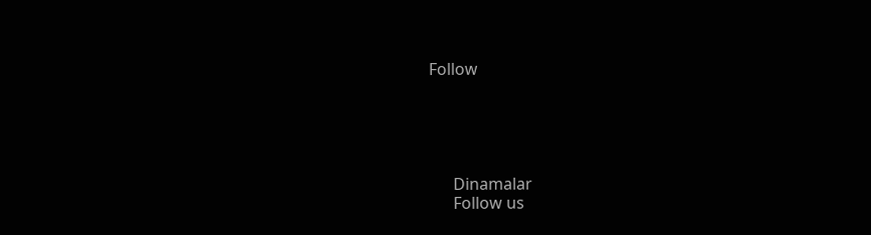Follow





      Dinamalar
      Follow us